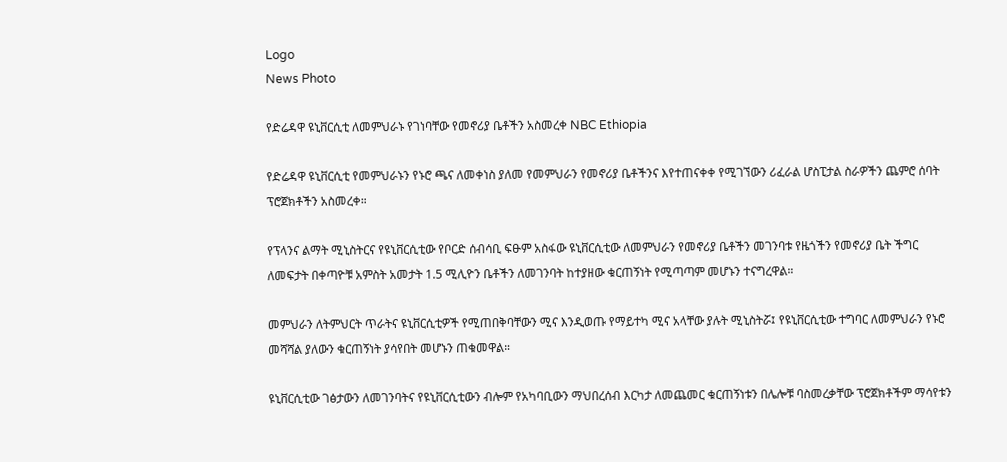Logo
News Photo

የድሬዳዋ ዩኒቨርሲቲ ለመምህራኑ የገነባቸው የመኖሪያ ቤቶችን አስመረቀ NBC Ethiopia

የድሬዳዋ ዩኒቨርሲቲ የመምህራኑን የኑሮ ጫና ለመቀነስ ያለመ የመምህራን የመኖሪያ ቤቶችንና እየተጠናቀቀ የሚገኘውን ሪፈራል ሆስፒታል ስራዎችን ጨምሮ ሰባት ፕሮጀክቶችን አስመረቀ።

የፕላንና ልማት ሚኒስትርና የዩኒቨርሲቲው የቦርድ ሰብሳቢ ፍፁም አስፋው ዩኒቨርሲቲው ለመምህራን የመኖሪያ ቤቶችን መገንባቱ የዜጎችን የመኖሪያ ቤት ችግር ለመፍታት በቀጣዮቹ አምስት አመታት 1.5 ሚሊዮን ቤቶችን ለመገንባት ከተያዘው ቁርጠኝነት የሚጣጣም መሆኑን ተናግረዋል።

መምህራን ለትምህርት ጥራትና ዩኒቨርሲቲዎች የሚጠበቅባቸውን ሚና እንዲወጡ የማይተካ ሚና አላቸው ያሉት ሚኒስትሯ፤ የዩኒቨርሲቲው ተግባር ለመምህራን የኑሮ መሻሻል ያለውን ቁርጠኝነት ያሳየበት መሆኑን ጠቁመዋል።

ዩኒቨርሲቲው ገፅታውን ለመገንባትና የዩኒቨርሲቲውን ብሎም የአካባቢውን ማህበረሰብ እርካታ ለመጨመር ቁርጠኝነቱን በሌሎቹ ባስመረቃቸው ፕሮጀክቶችም ማሳየቱን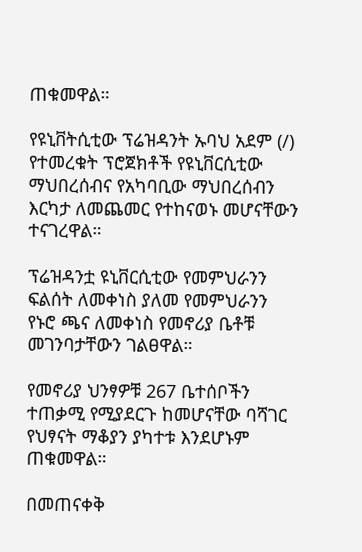ጠቁመዋል።

የዩኒቨትሲቲው ፕሬዝዳንት ኡባህ አደም (/) የተመረቁት ፕሮጀክቶች የዩኒቨርሲቲው ማህበረሰብና የአካባቢው ማህበረሰብን እርካታ ለመጨመር የተከናወኑ መሆናቸውን ተናገረዋል።

ፕሬዝዳንቷ ዩኒቨርሲቲው የመምህራንን ፍልሰት ለመቀነስ ያለመ የመምህራንን የኑሮ ጫና ለመቀነስ የመኖሪያ ቤቶቹ መገንባታቸውን ገልፀዋል።

የመኖሪያ ህንፃዎቹ 267 ቤተሰቦችን ተጠቃሚ የሚያደርጉ ከመሆናቸው ባሻገር የህፃናት ማቆያን ያካተቱ እንደሆኑም ጠቁመዋል።

በመጠናቀቅ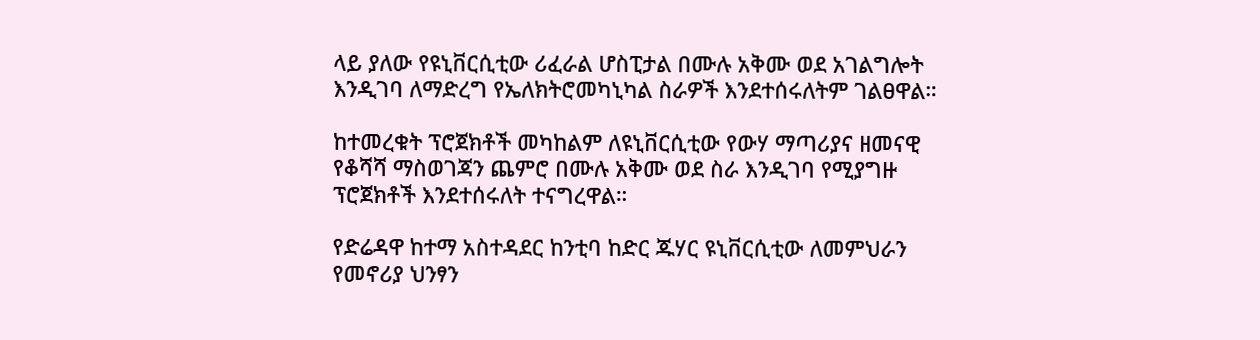ላይ ያለው የዩኒቨርሲቲው ሪፈራል ሆስፒታል በሙሉ አቅሙ ወደ አገልግሎት እንዲገባ ለማድረግ የኤለክትሮመካኒካል ስራዎች እንደተሰሩለትም ገልፀዋል።

ከተመረቁት ፕሮጀክቶች መካከልም ለዩኒቨርሲቲው የውሃ ማጣሪያና ዘመናዊ የቆሻሻ ማስወገጃን ጨምሮ በሙሉ አቅሙ ወደ ስራ እንዲገባ የሚያግዙ ፕሮጀክቶች እንደተሰሩለት ተናግረዋል።

የድሬዳዋ ከተማ አስተዳደር ከንቲባ ከድር ጁሃር ዩኒቨርሲቲው ለመምህራን የመኖሪያ ህንፃን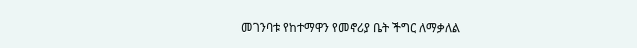መገንባቱ የከተማዋን የመኖሪያ ቤት ችግር ለማቃለል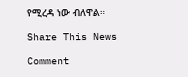የሚረዳ ነው ብለዋል።

Share This News

Comment